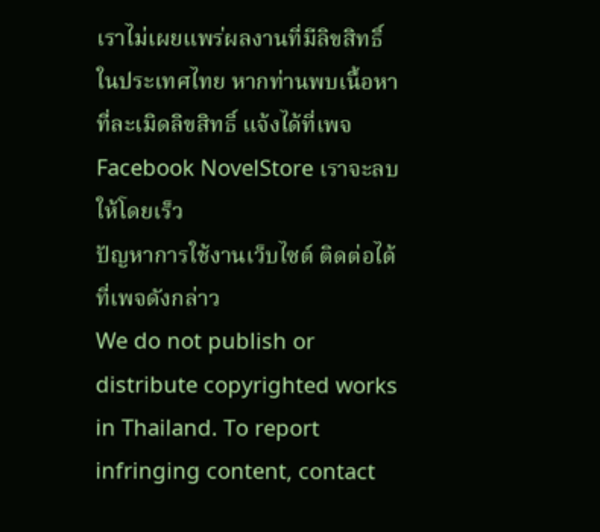เราไม่เผยแพร่ผลงานที่มีลิขสิทธิ์ในประเทศไทย หากท่านพบเนื้อหาที่ละเมิดลิขสิทธิ์ แจ้งได้ที่เพจ Facebook NovelStore เราจะลบให้โดยเร็ว
ปัญหาการใช้งานเว็บไซต์ ติดต่อได้ที่เพจดังกล่าว
We do not publish or distribute copyrighted works in Thailand. To report infringing content, contact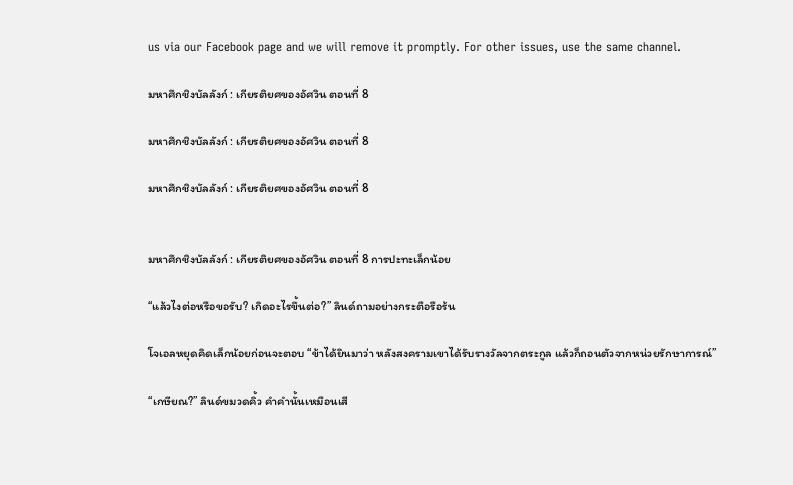us via our Facebook page and we will remove it promptly. For other issues, use the same channel.

มหาศึกชิงบัลลังก์ : เกียรติยศของอัศวิน ตอนที่ 8

มหาศึกชิงบัลลังก์ : เกียรติยศของอัศวิน ตอนที่ 8

มหาศึกชิงบัลลังก์ : เกียรติยศของอัศวิน ตอนที่ 8


มหาศึกชิงบัลลังก์ : เกียรติยศของอัศวิน ตอนที่ 8 การปะทะเล็กน้อย

“แล้วไงต่อหรือขอรับ? เกิดอะไรขึ้นต่อ?” ลินด์ถามอย่างกระตือรือร้น

โจเอลหยุดคิดเล็กน้อยก่อนจะตอบ “ข้าได้ยินมาว่า หลังสงครามเขาได้รับรางวัลจากตระกูล แล้วก็ถอนตัวจากหน่วยรักษาการณ์”

“เกษียณ?” ลินด์ขมวดคิ้ว คำคำนั้นเหมือนเสี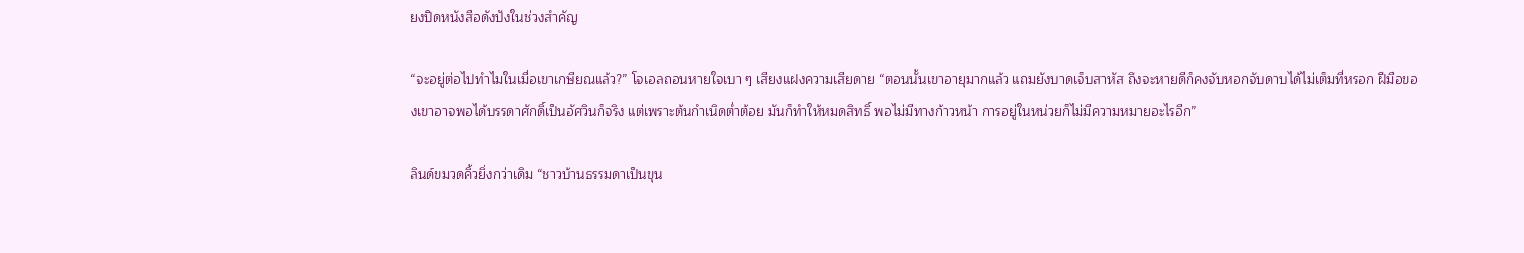ยงปิดหนังสือดังปังในช่วงสำคัญ

“จะอยู่ต่อไปทำไมในเมื่อเขาเกษียณแล้ว?” โจเอลถอนหายใจเบา ๆ เสียงแฝงความเสียดาย “ตอนนั้นเขาอายุมากแล้ว แถมยังบาดเจ็บสาหัส ถึงจะหายดีก็คงจับหอกจับดาบได้ไม่เต็มที่หรอก ฝีมือของเขาอาจพอได้บรรดาศักดิ์เป็นอัศวินก็จริง แต่เพราะต้นกำเนิดต่ำต้อย มันก็ทำให้หมดสิทธิ์ พอไม่มีทางก้าวหน้า การอยู่ในหน่วยก็ไม่มีความหมายอะไรอีก”

ลินด์ขมวดคิ้วยิ่งกว่าเดิม “ชาวบ้านธรรมดาเป็นขุน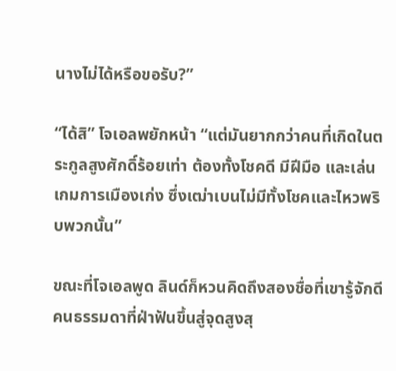นางไม่ได้หรือขอรับ?”

“ได้สิ” โจเอลพยักหน้า “แต่มันยากกว่าคนที่เกิดในตระกูลสูงศักดิ์ร้อยเท่า ต้องทั้งโชคดี มีฝีมือ และเล่นเกมการเมืองเก่ง ซึ่งเฒ่าเบนไม่มีทั้งโชคและไหวพริบพวกนั้น”

ขณะที่โจเอลพูด ลินด์ก็หวนคิดถึงสองชื่อที่เขารู้จักดี คนธรรมดาที่ฝ่าฟันขึ้นสู่จุดสูงสุ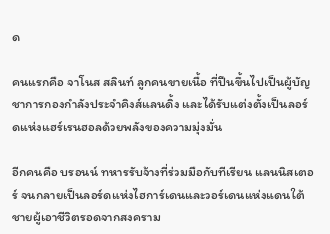ด

คนแรกคือ จาโนส สลินท์ ลูกคนขายเนื้อ ที่ปีนขึ้นไปเป็นผู้บัญชาการกองกำลังประจำคิงส์แลนดิ้ง และได้รับแต่งตั้งเป็นลอร์ดแห่งแฮร์เรนฮอลด้วยพลังของความมุ่งมั่น

อีกคนคือ บรอนน์ ทหารรับจ้างที่ร่วมมือกับทีเรียน แลนนิสเตอร์ จนกลายเป็นลอร์ดแห่งไฮการ์เดนและวอร์เดนแห่งแดนใต้ ชายผู้เอาชีวิตรอดจากสงคราม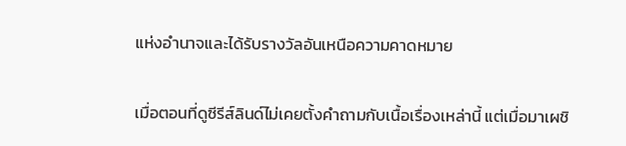แห่งอำนาจและได้รับรางวัลอันเหนือความคาดหมาย

เมื่อตอนที่ดูซีรีส์ลินด์ไม่เคยตั้งคำถามกับเนื้อเรื่องเหล่านี้ แต่เมื่อมาเผชิ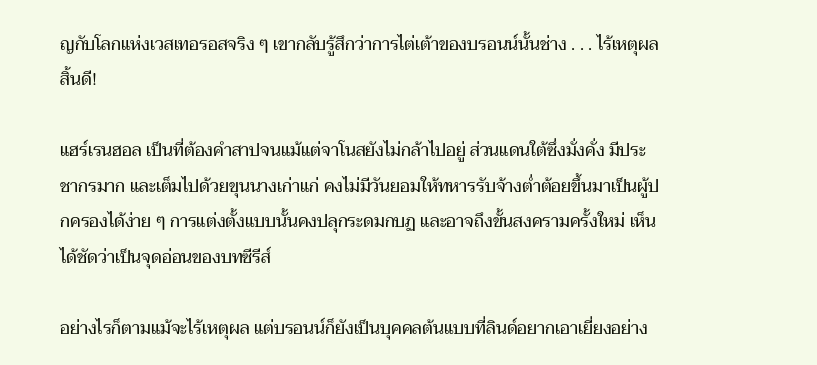ญกับโลกแห่งเวสเทอรอสจริง ๆ เขากลับรู้สึกว่าการไต่เต้าของบรอนน์นั้นช่าง . . . ไร้เหตุผลสิ้นดี!

แฮร์เรนฮอล เป็นที่ต้องคำสาปจนแม้แต่จาโนสยังไม่กล้าไปอยู่ ส่วนแดนใต้ซึ่งมั่งคั่ง มีประชากรมาก และเต็มไปด้วยขุนนางเก่าแก่ คงไม่มีวันยอมให้ทหารรับจ้างต่ำต้อยขึ้นมาเป็นผู้ปกครองได้ง่าย ๆ การแต่งตั้งแบบนั้นคงปลุกระดมกบฏ และอาจถึงขั้นสงครามครั้งใหม่ เห็นได้ชัดว่าเป็นจุดอ่อนของบทซีรีส์

อย่างไรก็ตามแม้จะไร้เหตุผล แต่บรอนน์ก็ยังเป็นบุคคลต้นแบบที่ลินด์อยากเอาเยี่ยงอย่าง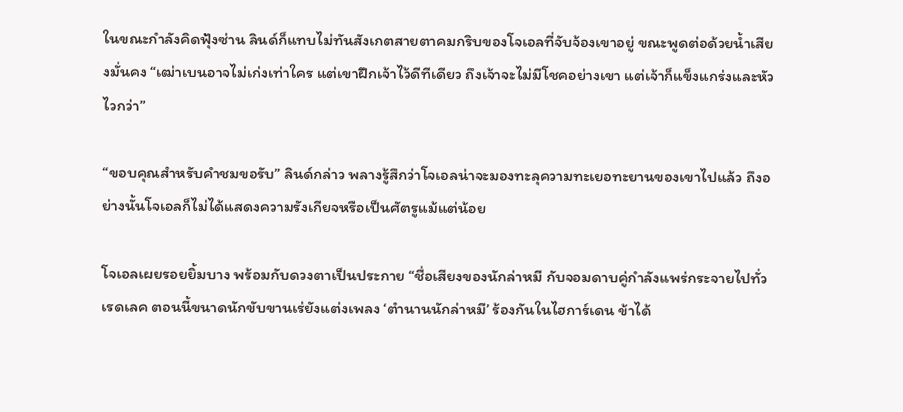ในขณะกำลังคิดฟุ้งซ่าน ลินด์ก็แทบไม่ทันสังเกตสายตาคมกริบของโจเอลที่จับจ้องเขาอยู่ ขณะพูดต่อด้วยน้ำเสียงมั่นคง “เฒ่าเบนอาจไม่เก่งเท่าใคร แต่เขาฝึกเจ้าไว้ดีทีเดียว ถึงเจ้าจะไม่มีโชคอย่างเขา แต่เจ้าก็แข็งแกร่งและหัวไวกว่า”

“ขอบคุณสำหรับคำชมขอรับ” ลินด์กล่าว พลางรู้สึกว่าโจเอลน่าจะมองทะลุความทะเยอทะยานของเขาไปแล้ว ถึงอย่างนั้นโจเอลก็ไม่ได้แสดงความรังเกียจหรือเป็นศัตรูแม้แต่น้อย

โจเอลเผยรอยยิ้มบาง พร้อมกับดวงตาเป็นประกาย “ชื่อเสียงของนักล่าหมี กับจอมดาบคู่กำลังแพร่กระจายไปทั่วเรดเลค ตอนนี้ขนาดนักขับขานเร่ยังแต่งเพลง ‘ตำนานนักล่าหมี’ ร้องกันในไฮการ์เดน ข้าได้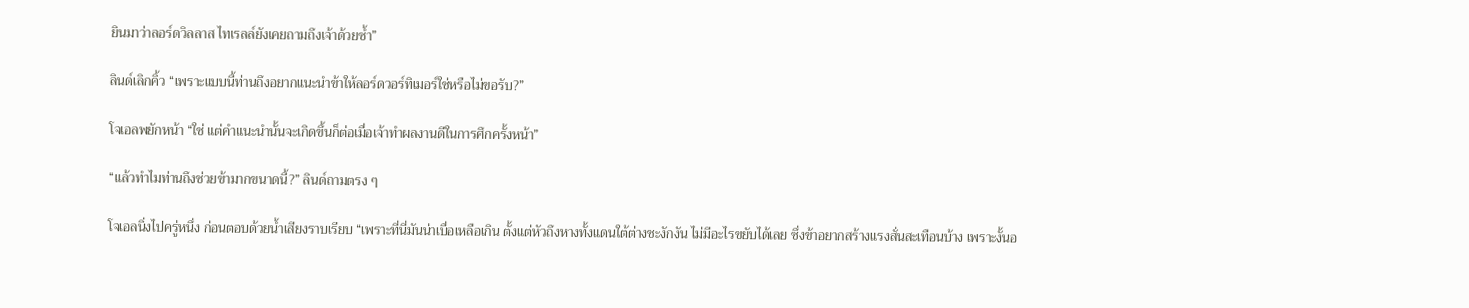ยินมาว่าลอร์ดวิลลาส ไทเรลล์ยังเคยถามถึงเจ้าด้วยซ้ำ”

ลินด์เลิกคิ้ว “เพราะแบบนี้ท่านถึงอยากแนะนำข้าให้ลอร์ดวอร์ทิเมอร์ใช่หรือไม่ขอรับ?”

โจเอลพยักหน้า “ใช่ แต่คำแนะนำนั้นจะเกิดขึ้นก็ต่อเมื่อเจ้าทำผลงานดีในการศึกครั้งหน้า”

“แล้วทำไมท่านถึงช่วยข้ามากขนาดนี้?” ลินด์ถามตรง ๆ

โจเอลนิ่งไปครู่หนึ่ง ก่อนตอบด้วยน้ำเสียงราบเรียบ “เพราะที่นี่มันน่าเบื่อเหลือเกิน ตั้งแต่หัวถึงหางทั้งแดนใต้ต่างชะงักงัน ไม่มีอะไรขยับได้เลย ซึ่งข้าอยากสร้างแรงสั่นสะเทือนบ้าง เพราะงั้นอ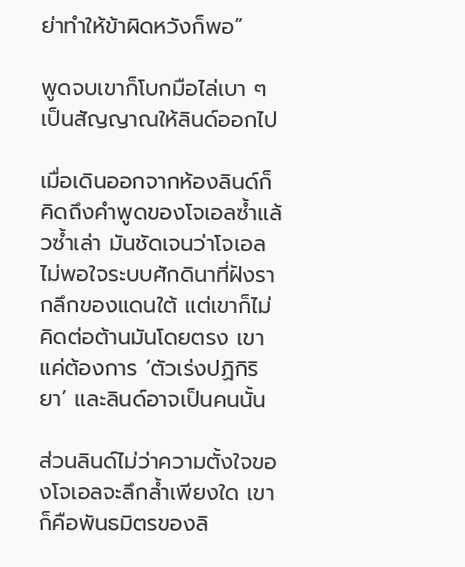ย่าทำให้ข้าผิดหวังก็พอ”

พูดจบเขาก็โบกมือไล่เบา ๆ เป็นสัญญาณให้ลินด์ออกไป

เมื่อเดินออกจากห้องลินด์ก็คิดถึงคำพูดของโจเอลซ้ำแล้วซ้ำเล่า มันชัดเจนว่าโจเอลไม่พอใจระบบศักดินาที่ฝังรากลึกของแดนใต้ แต่เขาก็ไม่คิดต่อต้านมันโดยตรง เขาแค่ต้องการ ‘ตัวเร่งปฏิกิริยา’ และลินด์อาจเป็นคนนั้น

ส่วนลินด์ไม่ว่าความตั้งใจของโจเอลจะลึกล้ำเพียงใด เขาก็คือพันธมิตรของลิ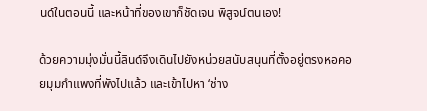นด์ในตอนนี้ และหน้าที่ของเขาก็ชัดเจน พิสูจน์ตนเอง!

ด้วยความมุ่งมั่นนี้ลินด์จึงเดินไปยังหน่วยสนับสนุนที่ตั้งอยู่ตรงหอคอยมุมกำแพงที่พังไปแล้ว และเข้าไปหา ‘ช่าง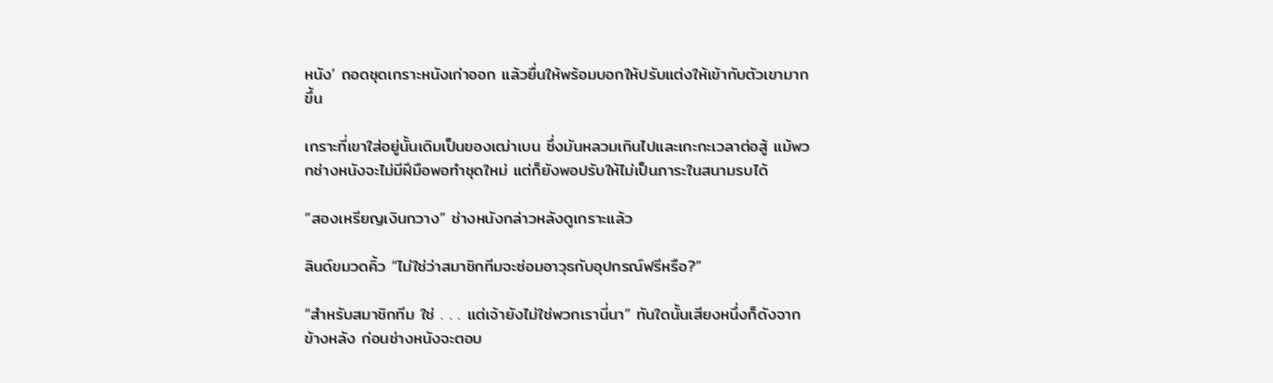หนัง’ ถอดชุดเกราะหนังเก่าออก แล้วยื่นให้พร้อมบอกให้ปรับแต่งให้เข้ากับตัวเขามากขึ้น

เกราะที่เขาใส่อยู่นั้นเดิมเป็นของเฒ่าเบน ซึ่งมันหลวมเกินไปและเกะกะเวลาต่อสู้ แม้พวกช่างหนังจะไม่มีฝีมือพอทำชุดใหม่ แต่ก็ยังพอปรับให้ไม่เป็นภาระในสนามรบได้

“สองเหรียญเงินกวาง” ช่างหนังกล่าวหลังดูเกราะแล้ว

ลินด์ขมวดคิ้ว “ไม่ใช่ว่าสมาชิกทีมจะซ่อมอาวุธกับอุปกรณ์ฟรีหรือ?”

“สำหรับสมาชิกทีม ใช่ . . . แต่เจ้ายังไม่ใช่พวกเรานี่นา” ทันใดนั้นเสียงหนึ่งก็ดังจากข้างหลัง ก่อนช่างหนังจะตอบ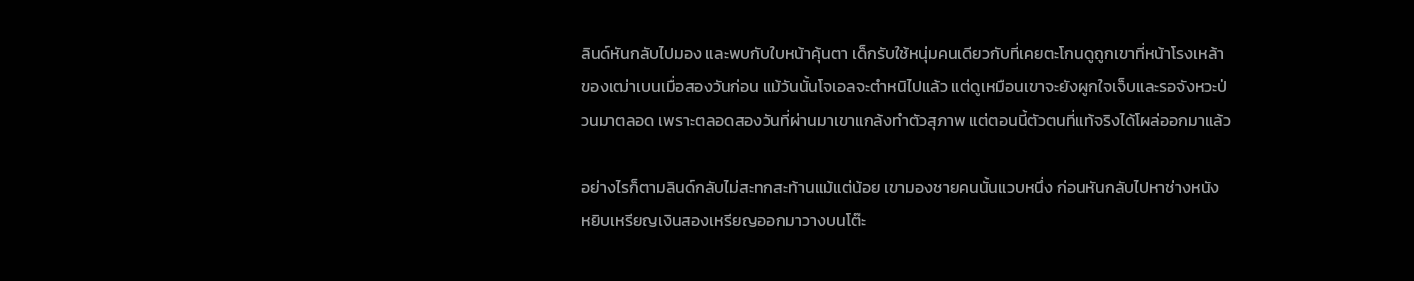ลินด์หันกลับไปมอง และพบกับใบหน้าคุ้นตา เด็กรับใช้หนุ่มคนเดียวกับที่เคยตะโกนดูถูกเขาที่หน้าโรงเหล้าของเฒ่าเบนเมื่อสองวันก่อน แม้วันนั้นโจเอลจะตำหนิไปแล้ว แต่ดูเหมือนเขาจะยังผูกใจเจ็บและรอจังหวะป่วนมาตลอด เพราะตลอดสองวันที่ผ่านมาเขาแกล้งทำตัวสุภาพ แต่ตอนนี้ตัวตนที่แท้จริงได้โผล่ออกมาแล้ว

อย่างไรก็ตามลินด์กลับไม่สะทกสะท้านแม้แต่น้อย เขามองชายคนนั้นแวบหนึ่ง ก่อนหันกลับไปหาช่างหนัง หยิบเหรียญเงินสองเหรียญออกมาวางบนโต๊ะ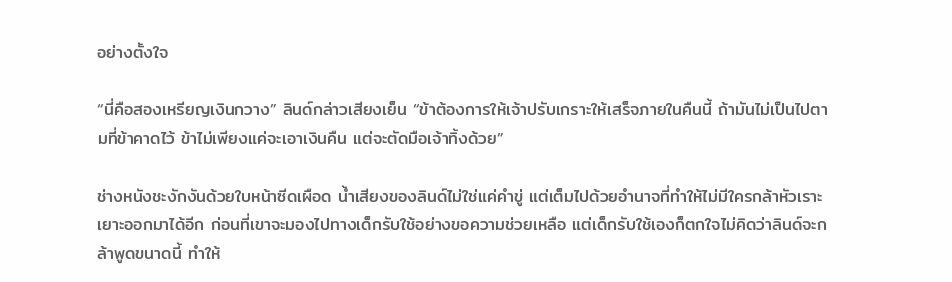อย่างตั้งใจ

“นี่คือสองเหรียญเงินกวาง” ลินด์กล่าวเสียงเย็น “ข้าต้องการให้เจ้าปรับเกราะให้เสร็จภายในคืนนี้ ถ้ามันไม่เป็นไปตามที่ข้าคาดไว้ ข้าไม่เพียงแค่จะเอาเงินคืน แต่จะตัดมือเจ้าทิ้งด้วย”

ช่างหนังชะงักงันด้วยใบหน้าซีดเผือด น้ำเสียงของลินด์ไม่ใช่แค่คำขู่ แต่เต็มไปด้วยอำนาจที่ทำให้ไม่มีใครกล้าหัวเราะเยาะออกมาได้อีก ก่อนที่เขาจะมองไปทางเด็กรับใช้อย่างขอความช่วยเหลือ แต่เด็กรับใช้เองก็ตกใจไม่คิดว่าลินด์จะกล้าพูดขนาดนี้ ทำให้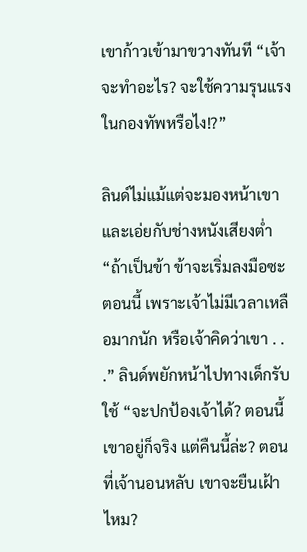เขาก้าวเข้ามาขวางทันที “เจ้าจะทำอะไร? จะใช้ความรุนแรงในกองทัพหรือไง!?”

ลินด์ไม่แม้แต่จะมองหน้าเขา และเอ่ยกับช่างหนังเสียงต่ำ “ถ้าเป็นข้า ข้าจะเริ่มลงมือซะตอนนี้ เพราะเจ้าไม่มีเวลาเหลือมากนัก หรือเจ้าคิดว่าเขา . . .” ลินด์พยักหน้าไปทางเด็กรับใช้ “จะปกป้องเจ้าได้? ตอนนี้เขาอยู่ก็จริง แต่คืนนี้ล่ะ? ตอนที่เจ้านอนหลับ เขาจะยืนเฝ้าไหม?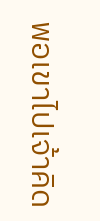พอเขาไปเจ้าคิด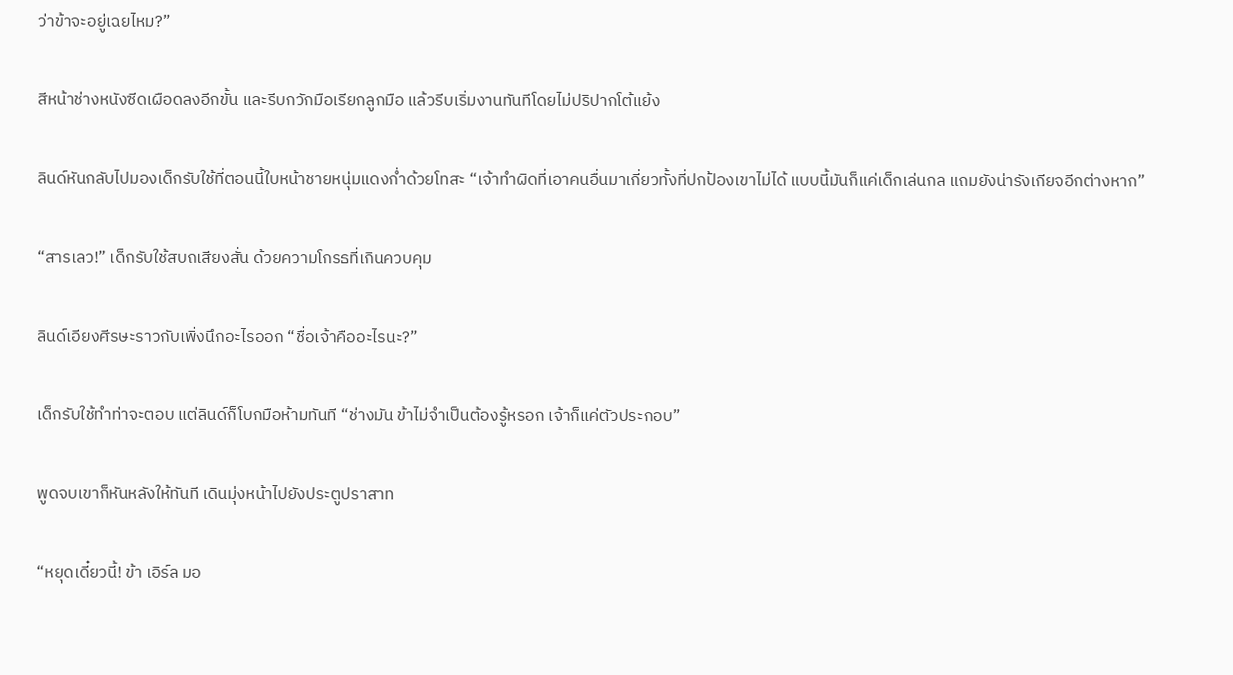ว่าข้าจะอยู่เฉยไหม?”

สีหน้าช่างหนังซีดเผือดลงอีกขั้น และรีบกวักมือเรียกลูกมือ แล้วรีบเริ่มงานทันทีโดยไม่ปริปากโต้แย้ง

ลินด์หันกลับไปมองเด็กรับใช้ที่ตอนนี้ใบหน้าชายหนุ่มแดงก่ำด้วยโทสะ “เจ้าทำผิดที่เอาคนอื่นมาเกี่ยวทั้งที่ปกป้องเขาไม่ได้ แบบนี้มันก็แค่เด็กเล่นกล แถมยังน่ารังเกียจอีกต่างหาก”

“สารเลว!” เด็กรับใช้สบถเสียงสั่น ด้วยความโกรธที่เกินควบคุม

ลินด์เอียงศีรษะราวกับเพิ่งนึกอะไรออก “ชื่อเจ้าคืออะไรนะ?”

เด็กรับใช้ทำท่าจะตอบ แต่ลินด์ก็โบกมือห้ามทันที “ช่างมัน ข้าไม่จำเป็นต้องรู้หรอก เจ้าก็แค่ตัวประกอบ”

พูดจบเขาก็หันหลังให้ทันที เดินมุ่งหน้าไปยังประตูปราสาท

“หยุดเดี๋ยวนี้! ข้า เอิร์ล มอ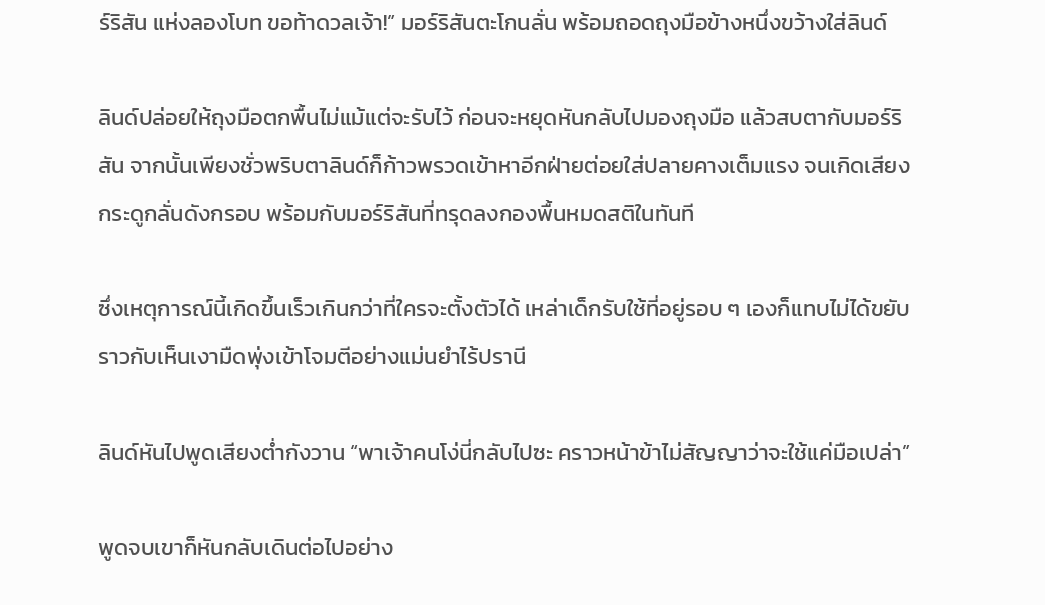ร์ริสัน แห่งลองโบท ขอท้าดวลเจ้า!” มอร์ริสันตะโกนลั่น พร้อมถอดถุงมือข้างหนึ่งขว้างใส่ลินด์

ลินด์ปล่อยให้ถุงมือตกพื้นไม่แม้แต่จะรับไว้ ก่อนจะหยุดหันกลับไปมองถุงมือ แล้วสบตากับมอร์ริสัน จากนั้นเพียงชั่วพริบตาลินด์ก็ก้าวพรวดเข้าหาอีกฝ่ายต่อยใส่ปลายคางเต็มแรง จนเกิดเสียงกระดูกลั่นดังกรอบ พร้อมกับมอร์ริสันที่ทรุดลงกองพื้นหมดสติในทันที

ซึ่งเหตุการณ์นี้เกิดขึ้นเร็วเกินกว่าที่ใครจะตั้งตัวได้ เหล่าเด็กรับใช้ที่อยู่รอบ ๆ เองก็แทบไม่ได้ขยับ ราวกับเห็นเงามืดพุ่งเข้าโจมตีอย่างแม่นยำไร้ปรานี

ลินด์หันไปพูดเสียงต่ำกังวาน “พาเจ้าคนโง่นี่กลับไปซะ คราวหน้าข้าไม่สัญญาว่าจะใช้แค่มือเปล่า”

พูดจบเขาก็หันกลับเดินต่อไปอย่าง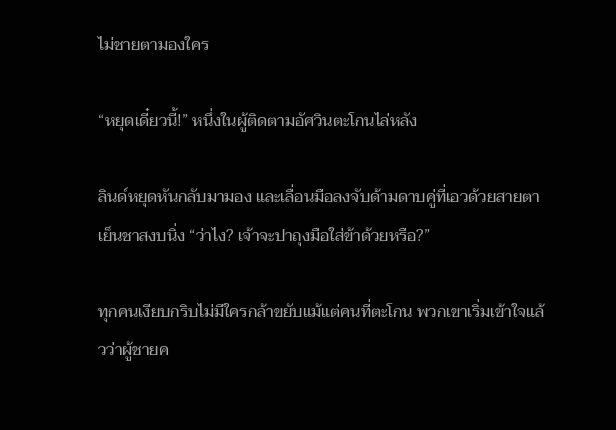ไม่ชายตามองใคร

“หยุดเดี๋ยวนี้!” หนึ่งในผู้ติดตามอัศวินตะโกนไล่หลัง

ลินด์หยุดหันกลับมามอง และเลื่อนมือลงจับด้ามดาบคู่ที่เอวด้วยสายตาเย็นชาสงบนิ่ง “ว่าไง? เจ้าจะปาถุงมือใส่ข้าด้วยหรือ?”

ทุกคนเงียบกริบไม่มีใครกล้าขยับแม้แต่คนที่ตะโกน พวกเขาเริ่มเข้าใจแล้วว่าผู้ชายค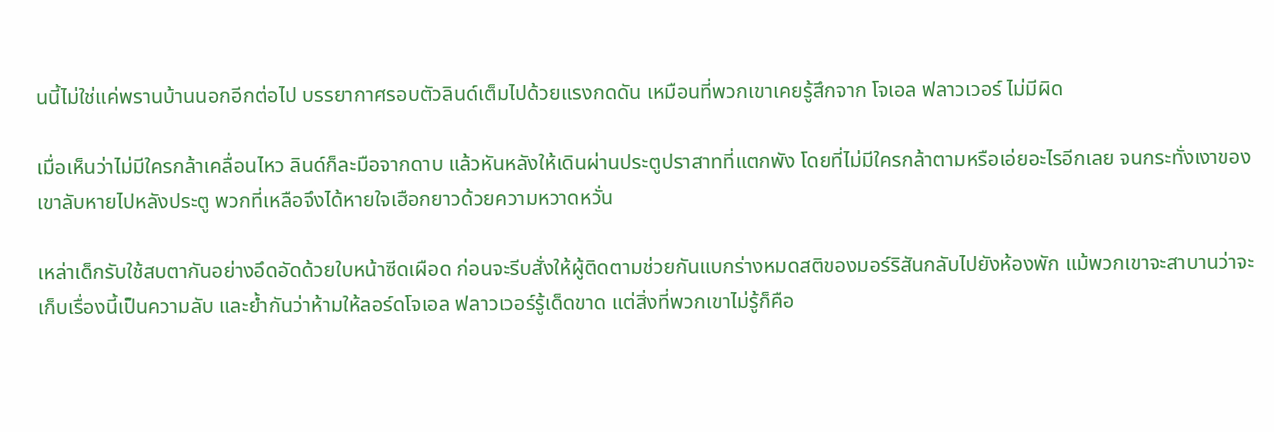นนี้ไม่ใช่แค่พรานบ้านนอกอีกต่อไป บรรยากาศรอบตัวลินด์เต็มไปด้วยแรงกดดัน เหมือนที่พวกเขาเคยรู้สึกจาก โจเอล ฟลาวเวอร์ ไม่มีผิด

เมื่อเห็นว่าไม่มีใครกล้าเคลื่อนไหว ลินด์ก็ละมือจากดาบ แล้วหันหลังให้เดินผ่านประตูปราสาทที่แตกพัง โดยที่ไม่มีใครกล้าตามหรือเอ่ยอะไรอีกเลย จนกระทั่งเงาของเขาลับหายไปหลังประตู พวกที่เหลือจึงได้หายใจเฮือกยาวด้วยความหวาดหวั่น

เหล่าเด็กรับใช้สบตากันอย่างอึดอัดด้วยใบหน้าซีดเผือด ก่อนจะรีบสั่งให้ผู้ติดตามช่วยกันแบกร่างหมดสติของมอร์ริสันกลับไปยังห้องพัก แม้พวกเขาจะสาบานว่าจะเก็บเรื่องนี้เป็นความลับ และย้ำกันว่าห้ามให้ลอร์ดโจเอล ฟลาวเวอร์รู้เด็ดขาด แต่สิ่งที่พวกเขาไม่รู้ก็คือ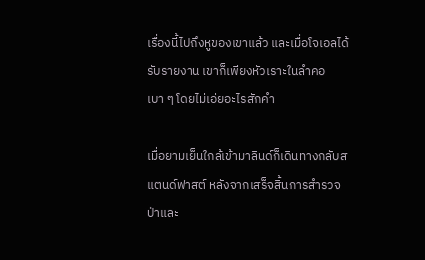เรื่องนี้ไปถึงหูของเขาแล้ว และเมื่อโจเอลได้รับรายงาน เขาก็เพียงหัวเราะในลำคอเบา ๆ โดยไม่เอ่ยอะไรสักคำ

เมื่อยามเย็นใกล้เข้ามาลินด์ก็เดินทางกลับสแตนด์ฟาสต์ หลังจากเสร็จสิ้นการสำรวจป่าและ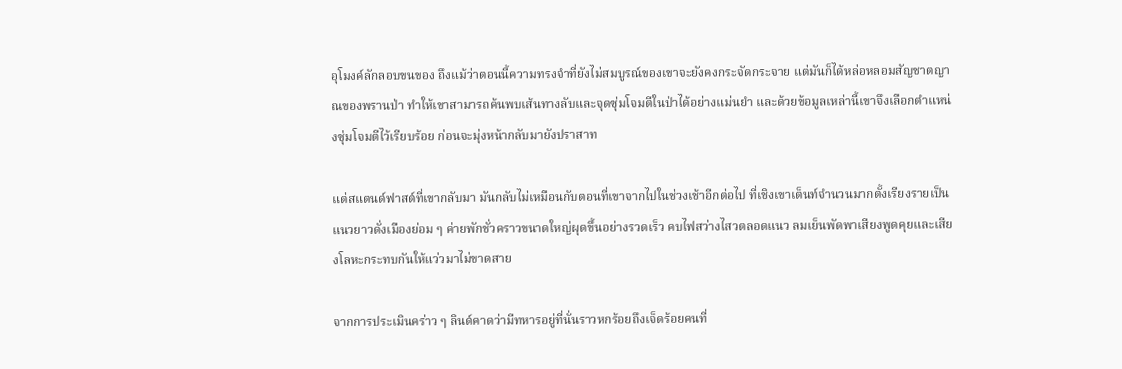อุโมงค์ลักลอบขนของ ถึงแม้ว่าตอนนี้ความทรงจำที่ยังไม่สมบูรณ์ของเขาจะยังคงกระจัดกระจาย แต่มันก็ได้หล่อหลอมสัญชาตญาณของพรานป่า ทำให้เขาสามารถค้นพบเส้นทางลับและจุดซุ่มโจมตีในป่าได้อย่างแม่นยำ และด้วยข้อมูลเหล่านี้เขาจึงเลือกตำแหน่งซุ่มโจมตีไว้เรียบร้อย ก่อนจะมุ่งหน้ากลับมายังปราสาท

แต่สแตนด์ฟาสต์ที่เขากลับมา มันกลับไม่เหมือนกับตอนที่เขาจากไปในช่วงเช้าอีกต่อไป ที่เชิงเขาเต็นท์จำนวนมากตั้งเรียงรายเป็นแนวยาวดั่งเมืองย่อม ๆ ค่ายพักชั่วคราวขนาดใหญ่ผุดขึ้นอย่างรวดเร็ว คบไฟสว่างไสวตลอดแนว ลมเย็นพัดพาเสียงพูดคุยและเสียงโลหะกระทบกันให้แว่วมาไม่ขาดสาย

จากการประเมินคร่าว ๆ ลินด์คาดว่ามีทหารอยู่ที่นั่นราวหกร้อยถึงเจ็ดร้อยคนที่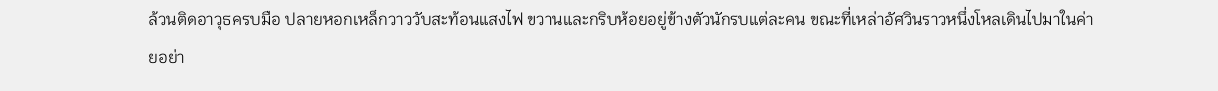ล้วนติดอาวุธครบมือ ปลายหอกเหล็กวาววับสะท้อนแสงไฟ ขวานและกริบห้อยอยู่ข้างตัวนักรบแต่ละคน ขณะที่เหล่าอัศวินราวหนึ่งโหลเดินไปมาในค่ายอย่า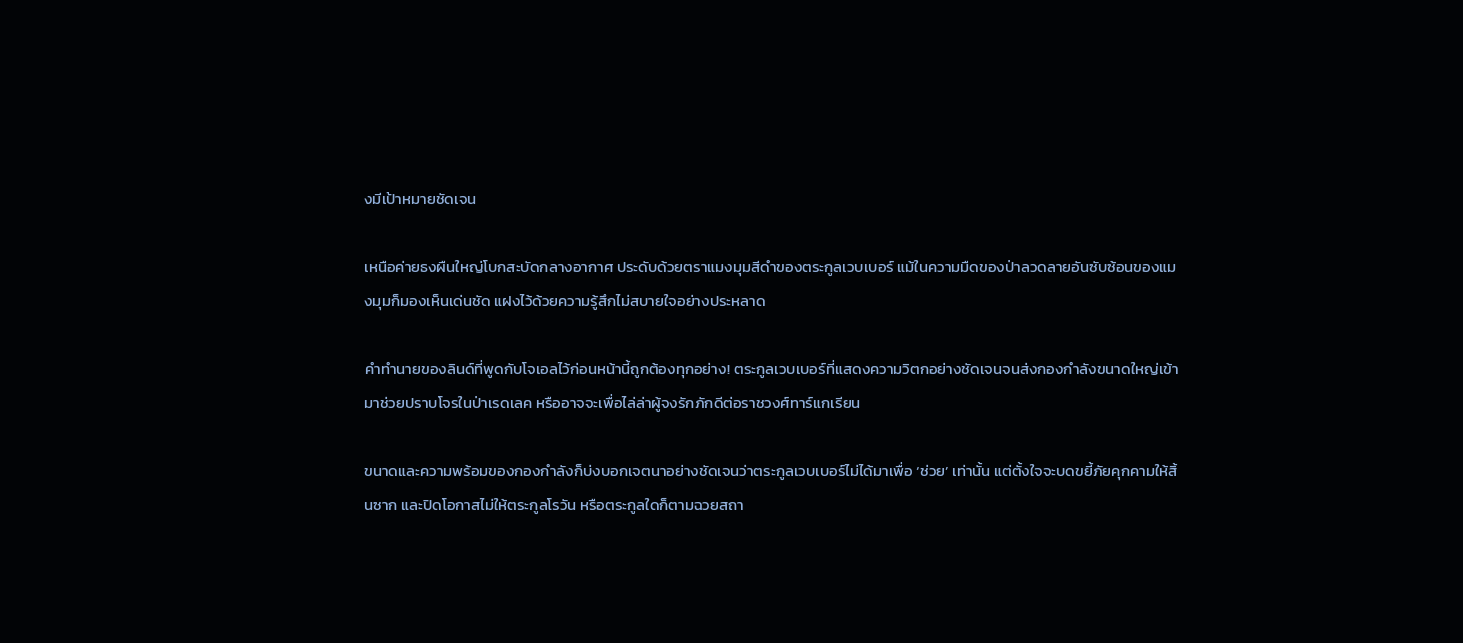งมีเป้าหมายชัดเจน

เหนือค่ายธงผืนใหญ่โบกสะบัดกลางอากาศ ประดับด้วยตราแมงมุมสีดำของตระกูลเวบเบอร์ แม้ในความมืดของป่าลวดลายอันซับซ้อนของแมงมุมก็มองเห็นเด่นชัด แฝงไว้ด้วยความรู้สึกไม่สบายใจอย่างประหลาด

คำทำนายของลินด์ที่พูดกับโจเอลไว้ก่อนหน้านี้ถูกต้องทุกอย่าง! ตระกูลเวบเบอร์ที่แสดงความวิตกอย่างชัดเจนจนส่งกองกำลังขนาดใหญ่เข้ามาช่วยปราบโจรในป่าเรดเลค หรืออาจจะเพื่อไล่ล่าผู้จงรักภักดีต่อราชวงศ์ทาร์แกเรียน

ขนาดและความพร้อมของกองกำลังก็บ่งบอกเจตนาอย่างชัดเจนว่าตระกูลเวบเบอร์ไม่ได้มาเพื่อ ‘ช่วย’ เท่านั้น แต่ตั้งใจจะบดขยี้ภัยคุกคามให้สิ้นซาก และปิดโอกาสไม่ให้ตระกูลโรวัน หรือตระกูลใดก็ตามฉวยสถา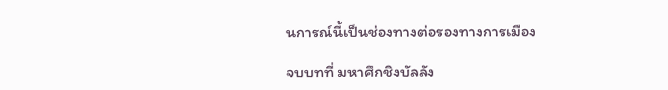นการณ์นี้เป็นช่องทางต่อรองทางการเมือง

จบบทที่ มหาศึกชิงบัลลัง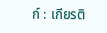ก์ : เกียรติ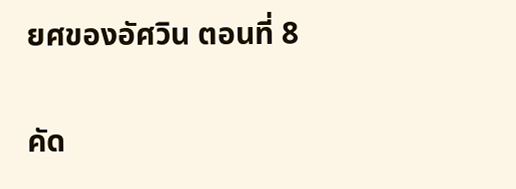ยศของอัศวิน ตอนที่ 8

คัด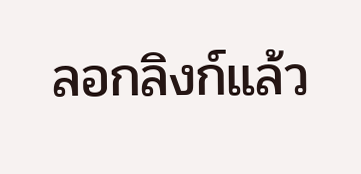ลอกลิงก์แล้ว